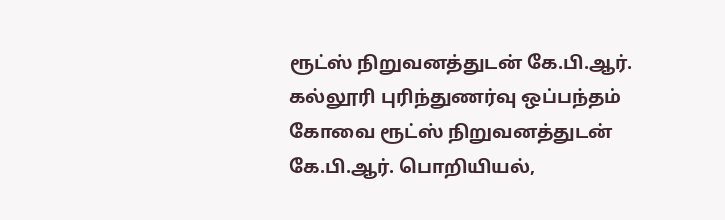ரூட்ஸ் நிறுவனத்துடன் கே.பி.ஆர். கல்லூரி புரிந்துணர்வு ஒப்பந்தம்
கோவை ரூட்ஸ் நிறுவனத்துடன் கே.பி.ஆர். பொறியியல்,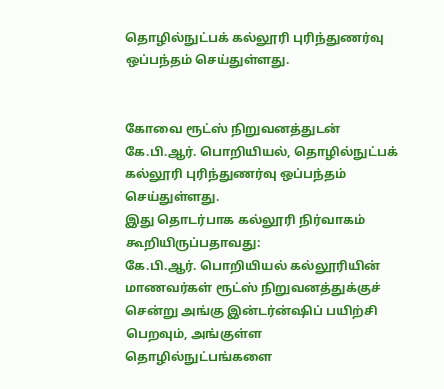தொழில்நுட்பக் கல்லூரி புரிந்துணர்வு ஒப்பந்தம் செய்துள்ளது.


கோவை ரூட்ஸ் நிறுவனத்துடன் கே.பி.ஆர். பொறியியல், தொழில்நுட்பக் கல்லூரி புரிந்துணர்வு ஒப்பந்தம் செய்துள்ளது.
இது தொடர்பாக கல்லூரி நிர்வாகம் கூறியிருப்பதாவது:
கே.பி.ஆர். பொறியியல் கல்லூரியின் மாணவர்கள் ரூட்ஸ் நிறுவனத்துக்குச் சென்று அங்கு இன்டர்ன்ஷிப் பயிற்சி பெறவும், அங்குள்ள தொழில்நுட்பங்களை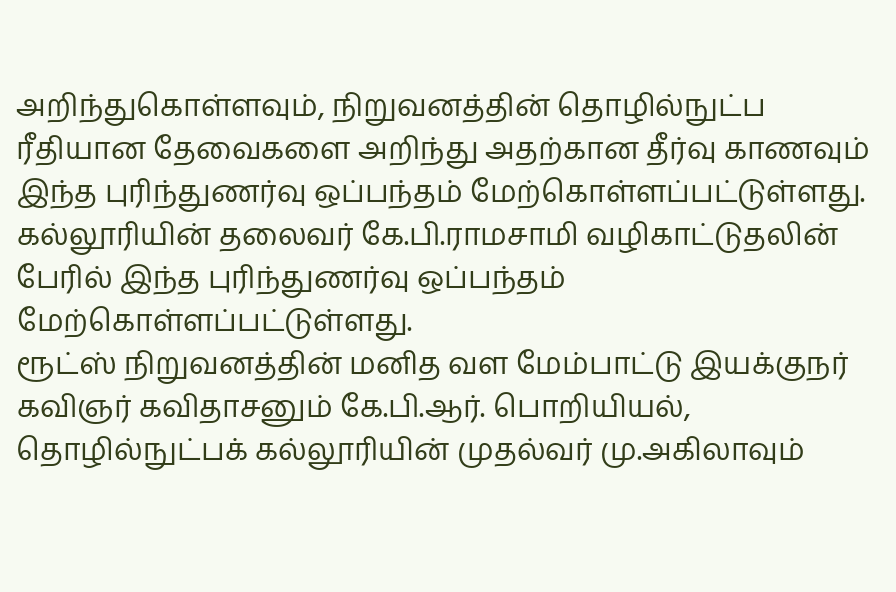அறிந்துகொள்ளவும், நிறுவனத்தின் தொழில்நுட்ப ரீதியான தேவைகளை அறிந்து அதற்கான தீர்வு காணவும் இந்த புரிந்துணர்வு ஒப்பந்தம் மேற்கொள்ளப்பட்டுள்ளது. கல்லூரியின் தலைவர் கே.பி.ராமசாமி வழிகாட்டுதலின் பேரில் இந்த புரிந்துணர்வு ஒப்பந்தம் மேற்கொள்ளப்பட்டுள்ளது.
ரூட்ஸ் நிறுவனத்தின் மனித வள மேம்பாட்டு இயக்குநர் கவிஞர் கவிதாசனும் கே.பி.ஆர். பொறியியல், தொழில்நுட்பக் கல்லூரியின் முதல்வர் மு.அகிலாவும்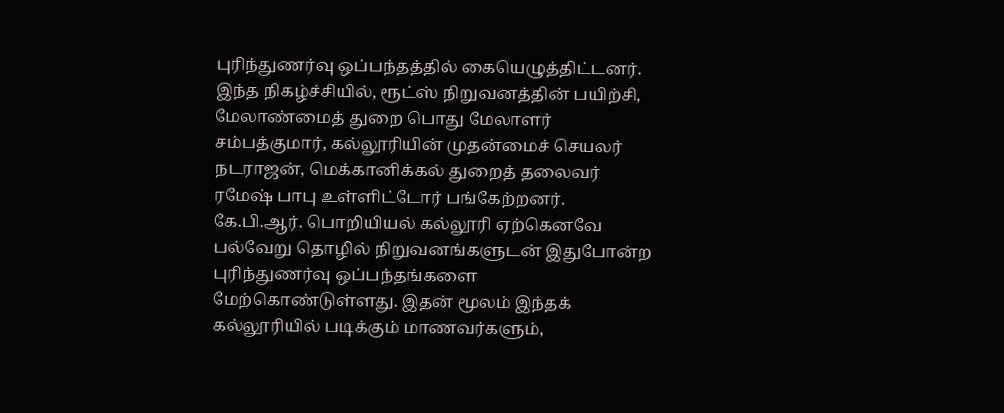புரிந்துணர்வு ஒப்பந்தத்தில் கையெழுத்திட்டனர்.
இந்த நிகழ்ச்சியில், ரூட்ஸ் நிறுவனத்தின் பயிற்சி, மேலாண்மைத் துறை பொது மேலாளர் சம்பத்குமார், கல்லூரியின் முதன்மைச் செயலர் நடராஜன், மெக்கானிக்கல் துறைத் தலைவர் ரமேஷ் பாபு உள்ளிட்டோர் பங்கேற்றனர்.
கே.பி.ஆர். பொறியியல் கல்லூரி ஏற்கெனவே பல்வேறு தொழில் நிறுவனங்களுடன் இதுபோன்ற புரிந்துணர்வு ஒப்பந்தங்களை மேற்கொண்டுள்ளது. இதன் மூலம் இந்தக் கல்லூரியில் படிக்கும் மாணவர்களும்,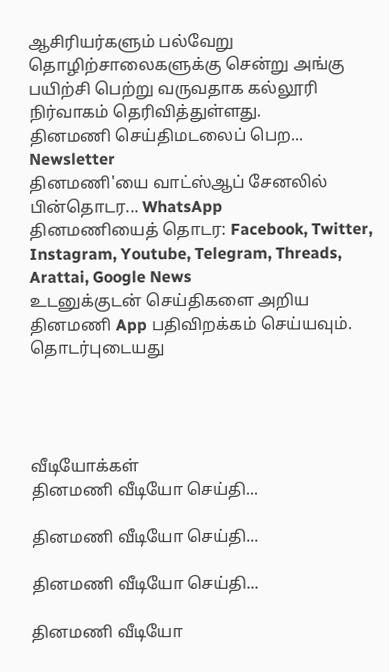ஆசிரியர்களும் பல்வேறு தொழிற்சாலைகளுக்கு சென்று அங்கு பயிற்சி பெற்று வருவதாக கல்லூரி நிர்வாகம் தெரிவித்துள்ளது.
தினமணி செய்திமடலைப் பெற... Newsletter
தினமணி'யை வாட்ஸ்ஆப் சேனலில் பின்தொடர... WhatsApp
தினமணியைத் தொடர: Facebook, Twitter, Instagram, Youtube, Telegram, Threads, Arattai, Google News
உடனுக்குடன் செய்திகளை அறிய தினமணி App பதிவிறக்கம் செய்யவும்.
தொடர்புடையது




வீடியோக்கள்
தினமணி வீடியோ செய்தி...

தினமணி வீடியோ செய்தி...

தினமணி வீடியோ செய்தி...

தினமணி வீடியோ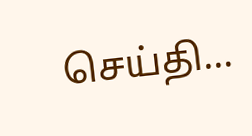செய்தி...